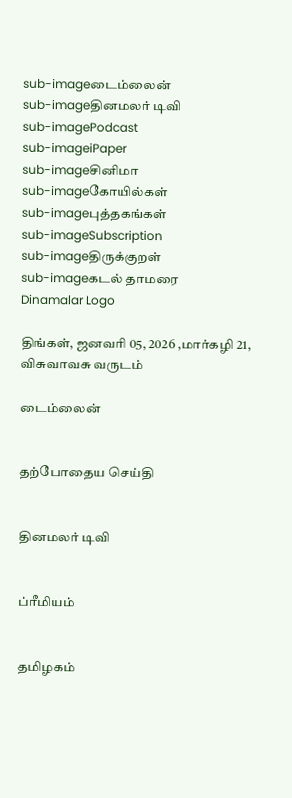sub-imageடைம்லைன்
sub-imageதினமலர் டிவி
sub-imagePodcast
sub-imageiPaper
sub-imageசினிமா
sub-imageகோயில்கள்
sub-imageபுத்தகங்கள்
sub-imageSubscription
sub-imageதிருக்குறள்
sub-imageகடல் தாமரை
Dinamalar Logo

திங்கள், ஜனவரி 05, 2026 ,மார்கழி 21, விசுவாவசு வருடம்

டைம்லைன்


தற்போதைய செய்தி


தினமலர் டிவி


ப்ரீமியம்


தமிழகம்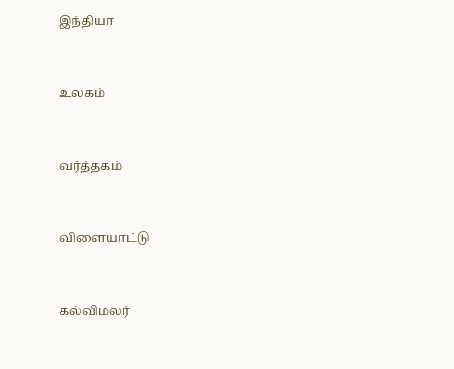இந்தியா


உலகம்


வர்த்தகம்


விளையாட்டு


கல்விமலர்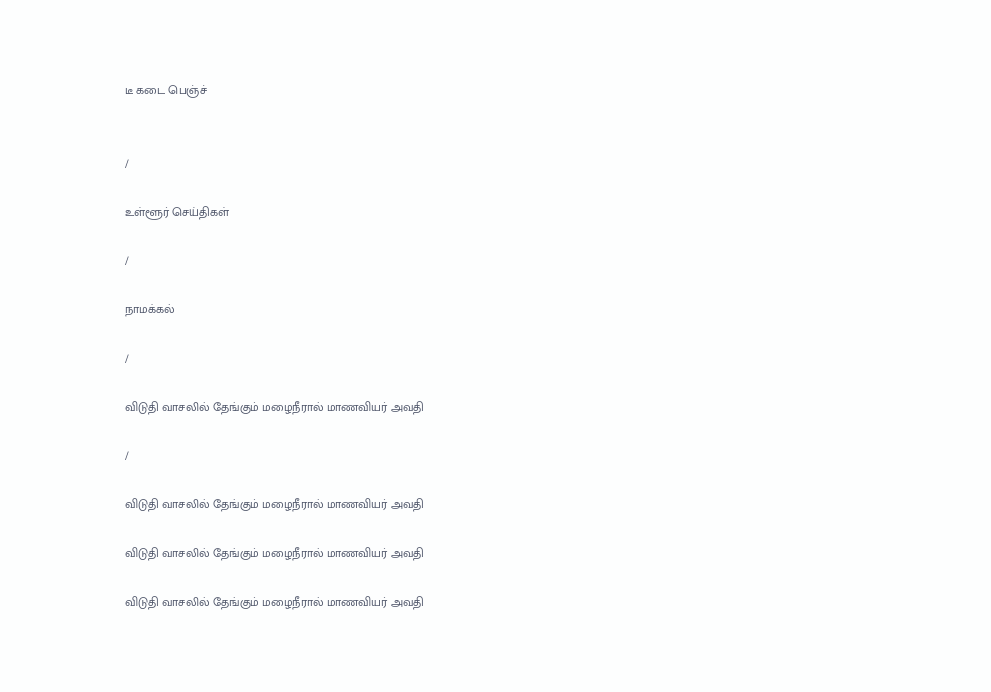டீ கடை பெஞ்ச்


/

உள்ளூர் செய்திகள்

/

நாமக்கல்

/

விடுதி வாசலில் தேங்கும் மழைநீரால் மாணவியர் அவதி

/

விடுதி வாசலில் தேங்கும் மழைநீரால் மாணவியர் அவதி

விடுதி வாசலில் தேங்கும் மழைநீரால் மாணவியர் அவதி

விடுதி வாசலில் தேங்கும் மழைநீரால் மாணவியர் அவதி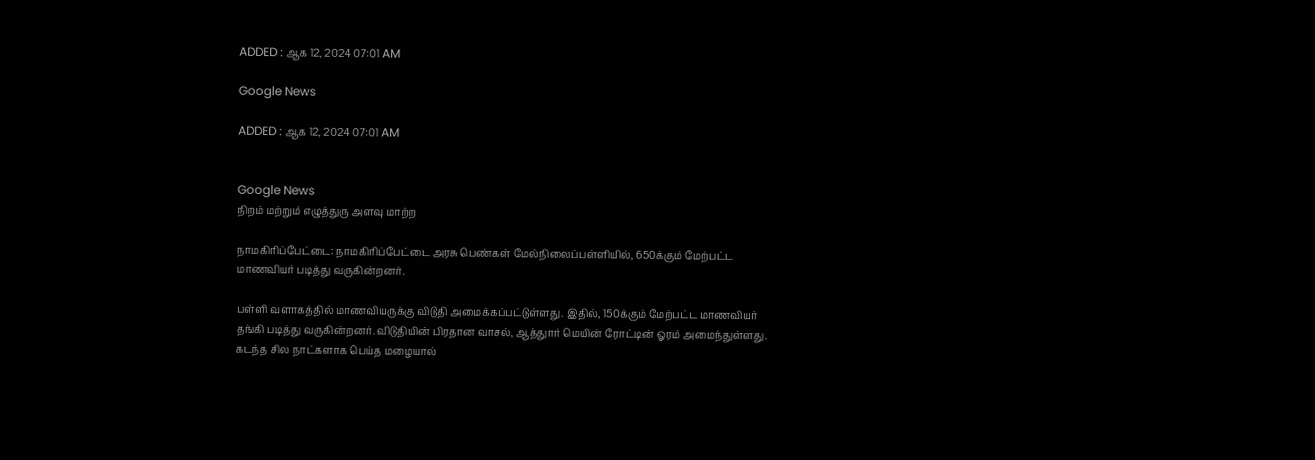ADDED : ஆக 12, 2024 07:01 AM

Google News

ADDED : ஆக 12, 2024 07:01 AM


Google News
நிறம் மற்றும் எழுத்துரு அளவு மாற்ற

நாமகிரிப்பேட்டை: நாமகிரிப்பேட்டை அரசு பெண்கள் மேல்நிலைப்பள்ளியில், 650க்கும் மேற்பட்ட மாணவியர் படித்து வருகின்றனர்.

பள்ளி வளாகத்தில் மாணவியருக்கு விடுதி அமைக்கப்பட்டுள்ளது. இதில், 150க்கும் மேற்பட்ட மாணவியர் தங்கி படித்து வருகின்றனர். விடுதியின் பிரதான வாசல், ஆத்துார் மெயின் ரோட்டின் ஓரம் அமைந்துள்ளது. கடந்த சில நாட்களாக பெய்த மழையால்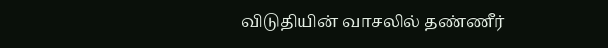விடுதியின் வாசலில் தண்ணீர்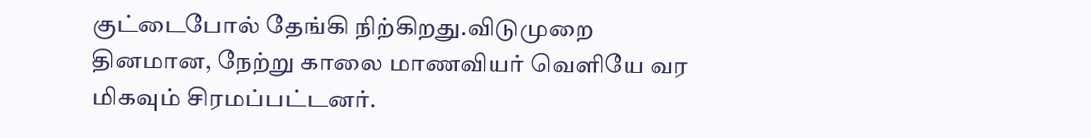குட்டைபோல் தேங்கி நிற்கிறது.விடுமுறை தினமான, நேற்று காலை மாணவியர் வெளியே வர மிகவும் சிரமப்பட்டனர்.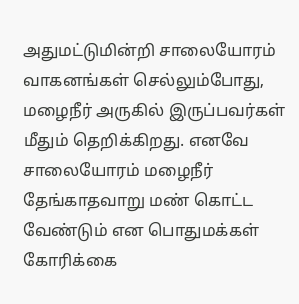அதுமட்டுமின்றி சாலையோரம் வாகனங்கள் செல்லும்போது, மழைநீர் அருகில் இருப்பவர்கள் மீதும் தெறிக்கிறது. எனவே சாலையோரம் மழைநீர் தேங்காதவாறு மண் கொட்ட வேண்டும் என பொதுமக்கள் கோரிக்கை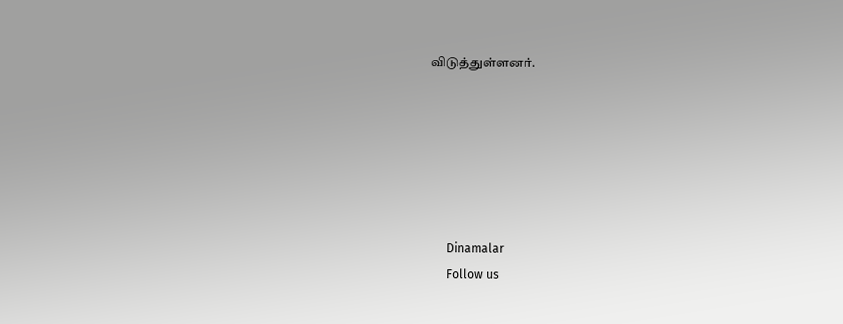விடுத்துள்ளனர்.






      Dinamalar
      Follow us